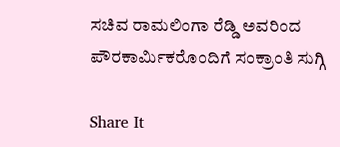ಸಚಿವ ರಾಮಲಿಂಗಾ ರೆಡ್ಡಿ ಅವರಿಂದ ಪೌರಕಾರ್ಮಿಕರೊಂದಿಗೆ ಸಂಕ್ರಾಂತಿ ಸುಗ್ಗಿ

Share It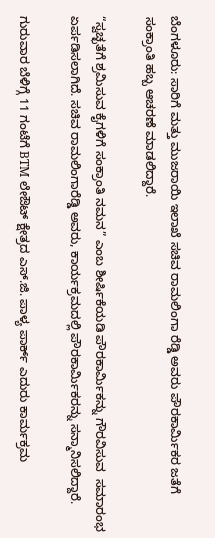ಬೆಂಗಳೂರು: ಸಾರಿಗೆ ಮತ್ತು ಮುಜರಾಯಿ ಇಲಾಖೆ ಸಚಿವ ರಾಮಲಿಂಗಾ ರೆಡ್ಡಿ ಅವರು ಪೌರಕಾರ್ಮಿಕರ ಜತೆಗೆ ಸಂಕ್ರಾಂತಿ ಹಬ್ಬ ಆಚರಣೆ ಮಾಡಲಿದ್ದಾರೆ.

“ಸ್ವಚ್ಛತೆಗೆ ಶ್ರಮಿಸುವ ಕೈಗಳಿಗೆ ಸಂಕ್ರಾಂತಿ ನಮನ” ಎಂಬ ಶೀರ್ಷಿಕೆಯಡಿ ಪೌರಕಾರ್ಮಿಕನ್ನು ಗೌರವಿಸುವ  ಸಮಾರಂಭ ಏರ್ಪಡಿಸಲಾಗಿದೆ. ಸಚಿವ ರಾಮಲಿಂಗಾರೆಡ್ಡಿ ಅವರು, ಕಾರ್ಯಕ್ರಮದಲ್ಲಿ ಪೌರಕಾರ್ಮಿಕರನ್ನು ಸನ್ಮಾನಿಸಲಿದ್ದಾರೆ.

ಗುರುವಾರ ಬೆಳಿಗ್ಗೆ 11 ಗಂಟೆಗೆ BTM ಲೇಔಟ್ ಕ್ಷೇತ್ರದ ಎಸ್.ಜಿ. ಪಾಳ್ಯ ಪಾರ್ಕ್ ಎದುರು ಕಾರ್ಮಕ್ರಮ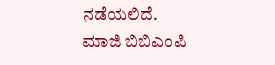ನಡೆಯಲಿದೆ. ಮಾಜಿ ಬಿಬಿಎಂಪಿ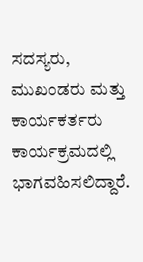ಸದಸ್ಯರು, ಮುಖಂಡರು ಮತ್ತು ಕಾರ್ಯಕರ್ತರು ಕಾರ್ಯಕ್ರಮದಲ್ಲಿ ಭಾಗವಹಿಸಲಿದ್ದಾರೆ.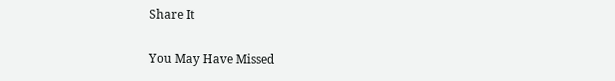Share It

You May Have Missed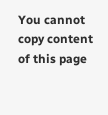You cannot copy content of this page